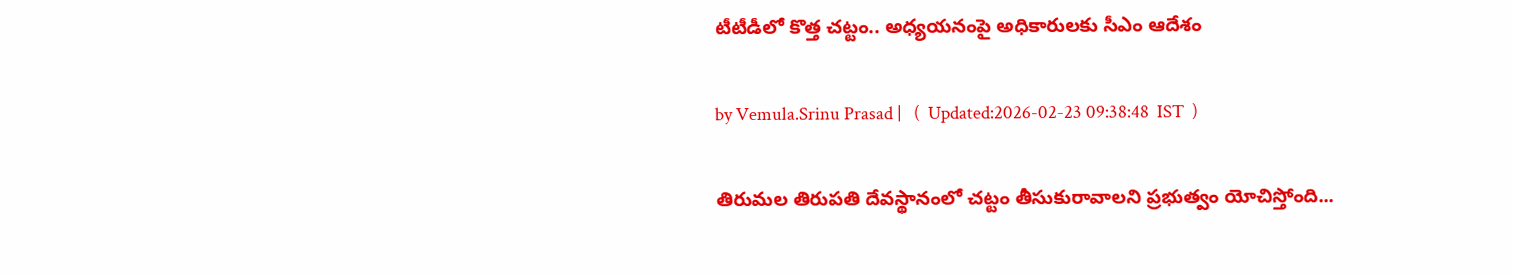టీటీడీలో కొత్త చట్టం.. అధ్యయనంపై అధికారులకు సీఎం ఆదేశం

by Vemula.Srinu Prasad |   (  Updated:2026-02-23 09:38:48  IST  )

తిరుమల తిరుపతి దేవస్థానంలో చట్టం తీసుకురావాలని ప్రభుత్వం యోచిస్తోంది...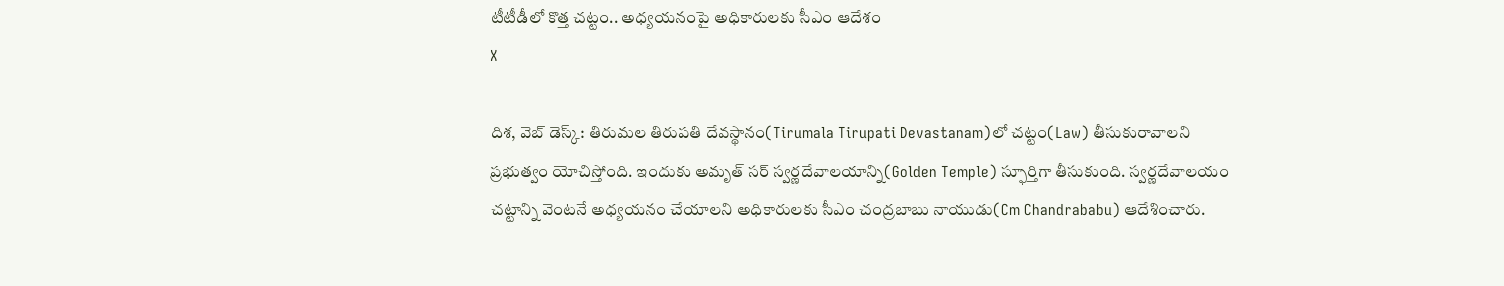టీటీడీలో కొత్త చట్టం.. అధ్యయనంపై అధికారులకు సీఎం ఆదేశం
X

దిశ, వెబ్ డెస్క్: తిరుమల తిరుపతి దేవస్థానం(Tirumala Tirupati Devastanam)లో చట్టం(Law) తీసుకురావాలని ప్రభుత్వం యోచిస్తోంది. ఇందుకు అమృత్ సర్ స్వర్ణదేవాలయాన్ని(Golden Temple) స్ఫూర్తిగా తీసుకుంది. స్వర్ణదేవాలయం చట్టాన్ని వెంటనే అధ్యయనం చేయాలని అధికారులకు సీఎం చంద్రబాబు నాయుడు(Cm Chandrababu) ఆదేశించారు.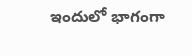ఇందులో భాగంగా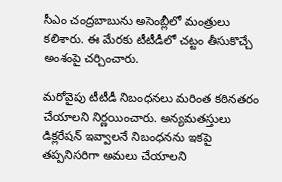సీఎం చంద్రబాబును అసెంబ్లీలో మంత్రులు కలిశారు. ఈ మేరకు టీటీడీలో చట్టం తీసుకొచ్చే అంశంపై చర్చించారు.

మరోవైపు టీటీడీ నిబంధనలు మరింత కఠినతరం చేయాలని నిర్ణయించారు. అన్యమతస్తులు డిక్లరేషన్ ఇవ్వాలనే నిబంధనను ఇకపై తప్పనిసరిగా అమలు చేయాలని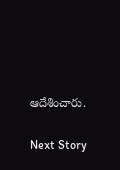ఆదేశించారు.

Next Story